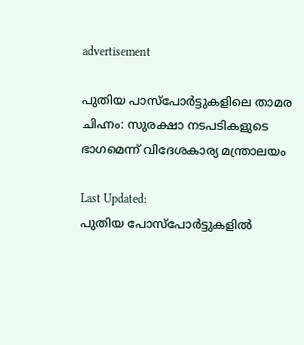advertisement

പുതിയ പാസ്പോർട്ടുകളിലെ താമര ചിഹ്നം: സുരക്ഷാ നടപടികളുടെ ഭാഗമെന്ന് വിദേശകാര്യ മന്ത്രാലയം

Last Updated:
പുതിയ പോസ്പോർട്ടുകളിൽ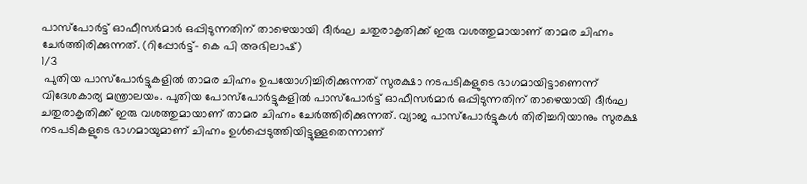പാസ്പോർട്ട്‌ ഓഫീസർമാർ ഒപ്പിടുന്നതിന് താഴെയായി ദീർഘ ചതുരാകൃതിക്ക്‌ ഇരു വശത്തുമായാണ് താമര ചിഹ്നം ചേർത്തിരിക്കുന്നത്‌. (റിപ്പോർട്ട്- കെ പി അഭിലാഷ്)
1/3
 പുതിയ പാസ്പോർട്ടുകളിൽ താമര ചിഹ്നം ഉപയോഗിച്ചിരിക്കുന്നത് സുരക്ഷാ നടപടികളുടെ ഭാഗമായിട്ടാണെന്ന് വിദേശകാര്യ മന്ത്രാലയം. പുതിയ പോസ്പോർട്ടുകളിൽ പാസ്പോർട്ട്‌ ഓഫീസർമാർ ഒപ്പിടുന്നതിന് താഴെയായി ദീർഘ ചതുരാകൃതിക്ക്‌ ഇരു വശത്തുമായാണ് താമര ചിഹ്നം ചേർത്തിരിക്കുന്നത്‌. വ്യാജ പാസ്പോർട്ടുകൾ തിരിച്ചറിയാനും സുരക്ഷ നടപടികളുടെ ഭാഗമായുമാണ് ചിഹ്നം ഉൾപ്പെടുത്തിയിട്ടുള്ളതെന്നാണ്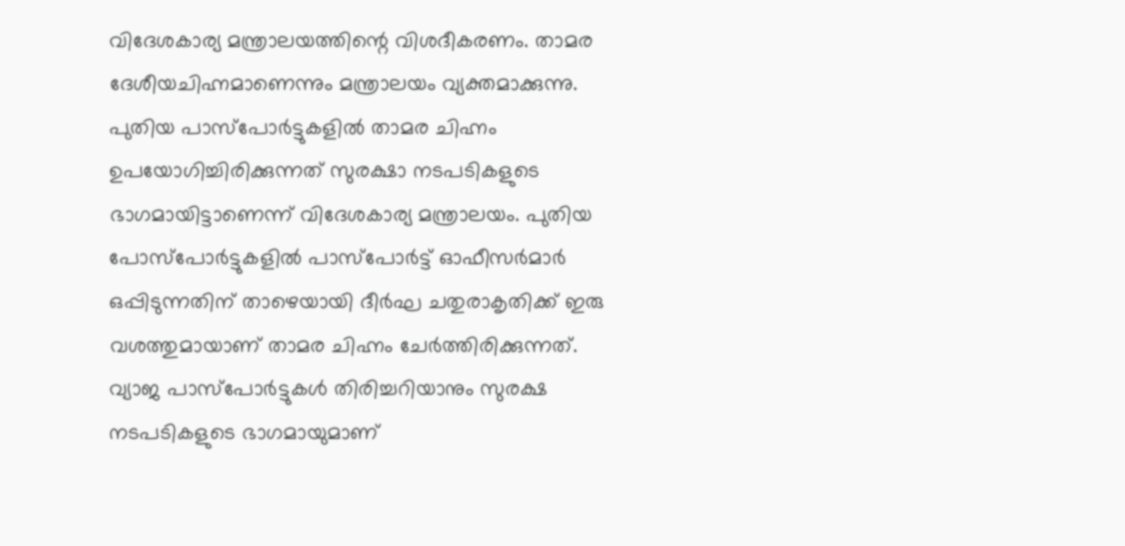വിദേശകാര്യ മന്ത്രാലയത്തിന്റെ വിശദീകരണം. താമര ദേശീയചിഹ്നമാണെന്നും മന്ത്രാലയം വ്യക്തമാക്കുന്നു.
പുതിയ പാസ്പോർട്ടുകളിൽ താമര ചിഹ്നം ഉപയോഗിച്ചിരിക്കുന്നത് സുരക്ഷാ നടപടികളുടെ ഭാഗമായിട്ടാണെന്ന് വിദേശകാര്യ മന്ത്രാലയം. പുതിയ പോസ്പോർട്ടുകളിൽ പാസ്പോർട്ട്‌ ഓഫീസർമാർ ഒപ്പിടുന്നതിന് താഴെയായി ദീർഘ ചതുരാകൃതിക്ക്‌ ഇരു വശത്തുമായാണ് താമര ചിഹ്നം ചേർത്തിരിക്കുന്നത്‌. വ്യാജ പാസ്പോർട്ടുകൾ തിരിച്ചറിയാനും സുരക്ഷ നടപടികളുടെ ഭാഗമായുമാണ്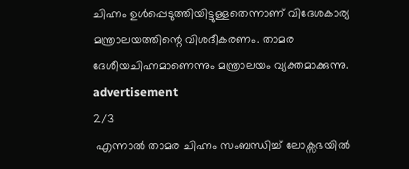ചിഹ്നം ഉൾപ്പെടുത്തിയിട്ടുള്ളതെന്നാണ് വിദേശകാര്യ മന്ത്രാലയത്തിന്റെ വിശദീകരണം. താമര ദേശീയചിഹ്നമാണെന്നും മന്ത്രാലയം വ്യക്തമാക്കുന്നു.
advertisement
2/3
 എന്നാൽ താമര ചിഹ്നം സംബന്ധിച്ച് ലോക്സഭയിൽ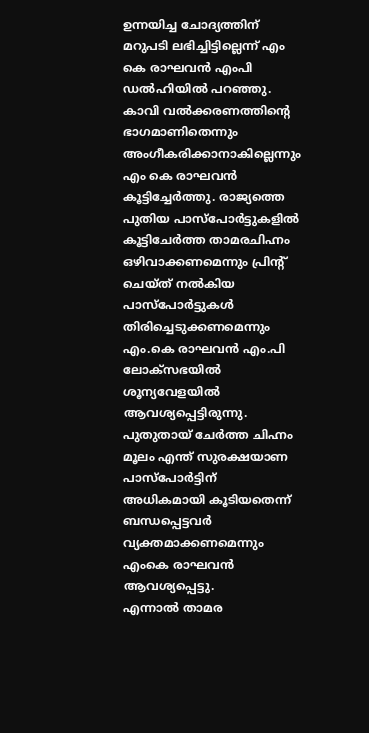ഉന്നയിച്ച ചോദ്യത്തിന് മറുപടി ലഭിച്ചിട്ടില്ലെന്ന് എം കെ രാഘവൻ എംപി ഡൽഹിയിൽ പറഞ്ഞു. കാവി വൽക്കരണത്തിന്റെ ഭാഗമാണിതെന്നും അംഗീകരിക്കാനാകില്ലെന്നും എം കെ രാഘവൻ കൂട്ടിച്ചേർത്തു. രാജ്യത്തെ പുതിയ പാസ്പോർട്ടുകളിൽ കൂട്ടിചേർത്ത താമരചിഹ്നം ഒഴിവാക്കണമെന്നും പ്രിന്റ്‌ ചെയ്ത്‌ നൽകിയ പാസ്പോർട്ടുകൾ തിരിച്ചെടുക്കണമെന്നും എം.കെ രാഘവൻ എം.പി ലോക്സഭയിൽ ശൂന്യവേളയിൽ ആവശ്യപ്പെട്ടിരുന്നു. പുതുതായ്‌ ചേർത്ത ചിഹ്നം മൂലം എന്ത്‌ സുരക്ഷയാണ പാസ്പോർട്ടിന്‌ അധികമായി കൂടിയതെന്ന്‌ ബന്ധപ്പെട്ടവർ വ്യക്തമാക്കണമെന്നും എംകെ രാഘവൻ ആവശ്യപ്പെട്ടു.
എന്നാൽ താമര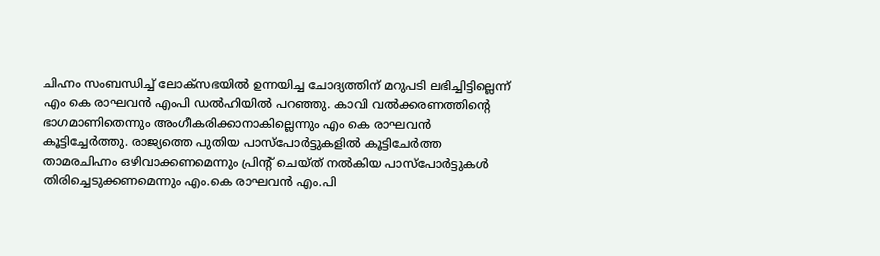ചിഹ്നം സംബന്ധിച്ച് ലോക്സഭയിൽ ഉന്നയിച്ച ചോദ്യത്തിന് മറുപടി ലഭിച്ചിട്ടില്ലെന്ന് എം കെ രാഘവൻ എംപി ഡൽഹിയിൽ പറഞ്ഞു. കാവി വൽക്കരണത്തിന്റെ ഭാഗമാണിതെന്നും അംഗീകരിക്കാനാകില്ലെന്നും എം കെ രാഘവൻ കൂട്ടിച്ചേർത്തു. രാജ്യത്തെ പുതിയ പാസ്പോർട്ടുകളിൽ കൂട്ടിചേർത്ത താമരചിഹ്നം ഒഴിവാക്കണമെന്നും പ്രിന്റ്‌ ചെയ്ത്‌ നൽകിയ പാസ്പോർട്ടുകൾ തിരിച്ചെടുക്കണമെന്നും എം.കെ രാഘവൻ എം.പി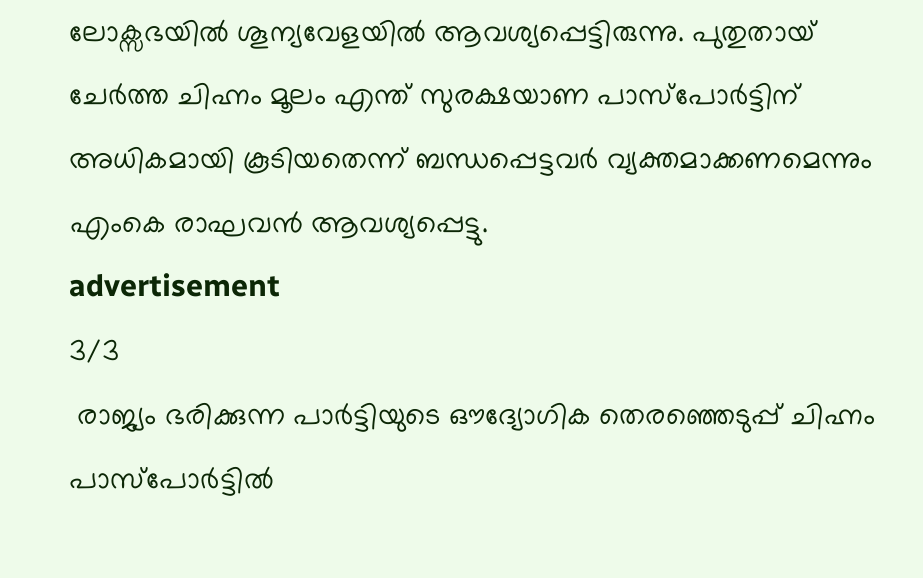ലോക്സഭയിൽ ശൂന്യവേളയിൽ ആവശ്യപ്പെട്ടിരുന്നു. പുതുതായ്‌ ചേർത്ത ചിഹ്നം മൂലം എന്ത്‌ സുരക്ഷയാണ പാസ്പോർട്ടിന്‌ അധികമായി കൂടിയതെന്ന്‌ ബന്ധപ്പെട്ടവർ വ്യക്തമാക്കണമെന്നും എംകെ രാഘവൻ ആവശ്യപ്പെട്ടു.
advertisement
3/3
 രാജ്യം ഭരിക്കുന്ന പാർട്ടിയുടെ ഔദ്യോഗിക തെരഞ്ഞെടുപ്പ്‌ ചിഹ്നം പാസ്‌പോർട്ടിൽ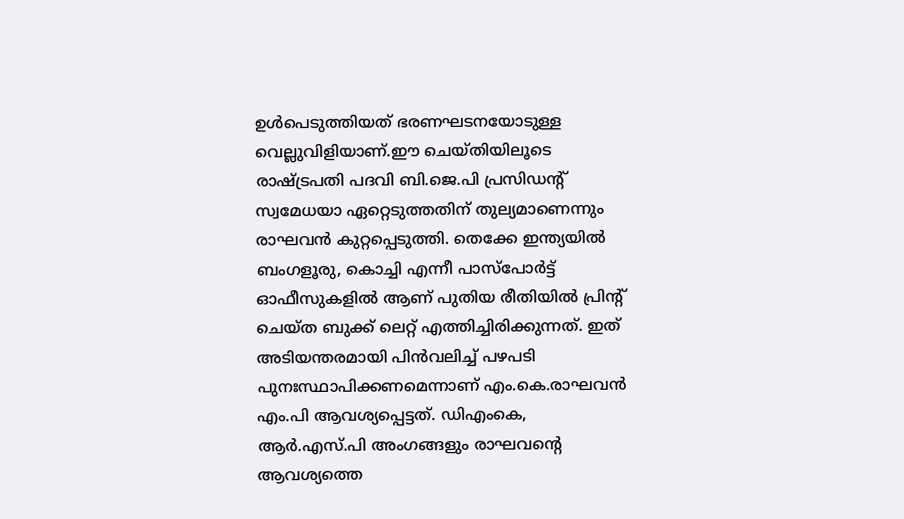ഉൾപെടുത്തിയത്‌ ഭരണഘടനയോടുള്ള വെല്ലുവിളിയാണ്‌.ഈ ചെയ്തിയിലൂടെ രാഷ്ട്രപതി പദവി ബി.ജെ.പി പ്രസിഡന്റ്‌ സ്വമേധയാ ഏറ്റെടുത്തതിന്‌ തുല്യമാണെന്നും രാഘവൻ കുറ്റപ്പെടുത്തി. തെക്കേ ഇന്ത്യയിൽ ബംഗളൂരു, കൊച്ചി എന്നീ പാസ്പോർട്ട്‌ ഓഫീസുകളിൽ ആണ്‌ പുതിയ രീതിയിൽ പ്രിന്റ്‌ ചെയ്ത ബുക്ക്‌ ലെറ്റ്‌ എത്തിച്ചിരിക്കുന്നത്‌. ഇത്‌ അടിയന്തരമായി പിൻവലിച്ച്‌ പഴപടി പുനഃസ്ഥാപിക്കണമെന്നാണ് എം.കെ.രാഘവൻ എം.പി ആവശ്യപ്പെട്ടത്. ഡിഎംകെ, ആർ.എസ്.പി അംഗങ്ങളും രാഘവന്റെ ആവശ്യത്തെ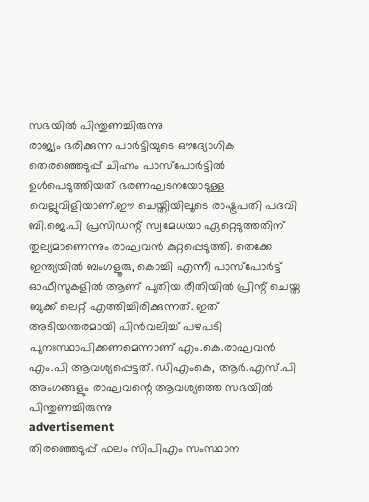സഭയിൽ പിന്തുണച്ചിരുന്നു
രാജ്യം ഭരിക്കുന്ന പാർട്ടിയുടെ ഔദ്യോഗിക തെരഞ്ഞെടുപ്പ്‌ ചിഹ്നം പാസ്‌പോർട്ടിൽ ഉൾപെടുത്തിയത്‌ ഭരണഘടനയോടുള്ള വെല്ലുവിളിയാണ്‌.ഈ ചെയ്തിയിലൂടെ രാഷ്ട്രപതി പദവി ബി.ജെ.പി പ്രസിഡന്റ്‌ സ്വമേധയാ ഏറ്റെടുത്തതിന്‌ തുല്യമാണെന്നും രാഘവൻ കുറ്റപ്പെടുത്തി. തെക്കേ ഇന്ത്യയിൽ ബംഗളൂരു, കൊച്ചി എന്നീ പാസ്പോർട്ട്‌ ഓഫീസുകളിൽ ആണ്‌ പുതിയ രീതിയിൽ പ്രിന്റ്‌ ചെയ്ത ബുക്ക്‌ ലെറ്റ്‌ എത്തിച്ചിരിക്കുന്നത്‌. ഇത്‌ അടിയന്തരമായി പിൻവലിച്ച്‌ പഴപടി പുനഃസ്ഥാപിക്കണമെന്നാണ് എം.കെ.രാഘവൻ എം.പി ആവശ്യപ്പെട്ടത്. ഡിഎംകെ, ആർ.എസ്.പി അംഗങ്ങളും രാഘവന്റെ ആവശ്യത്തെ സഭയിൽ പിന്തുണച്ചിരുന്നു
advertisement
തിരഞ്ഞെടുപ്പ് ഫലം സിപിഎം സംസ്ഥാന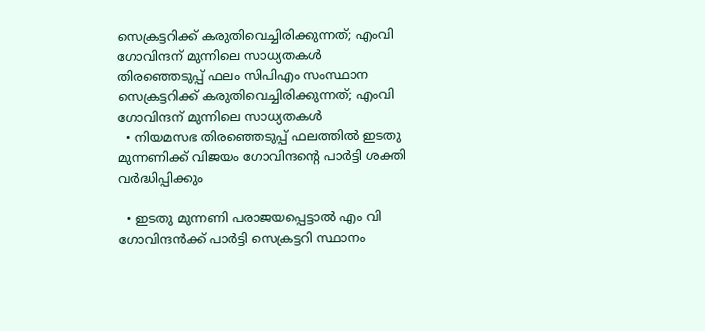സെക്രട്ടറിക്ക് കരുതിവെച്ചിരിക്കുന്നത്; എംവി ഗോവിന്ദന് മുന്നിലെ സാധ്യതകൾ
തിരഞ്ഞെടുപ്പ് ഫലം സിപിഎം സംസ്ഥാന സെക്രട്ടറിക്ക് കരുതിവെച്ചിരിക്കുന്നത്; എംവി ഗോവിന്ദന് മുന്നിലെ സാധ്യതകൾ
  • നിയമസഭ തിരഞ്ഞെടുപ്പ് ഫലത്തിൽ ഇടതു മുന്നണിക്ക് വിജയം ഗോവിന്ദന്റെ പാർട്ടി ശക്തി വർദ്ധിപ്പിക്കും

  • ഇടതു മുന്നണി പരാജയപ്പെട്ടാൽ എം വി ഗോവിന്ദൻക്ക് പാർട്ടി സെക്രട്ടറി സ്ഥാനം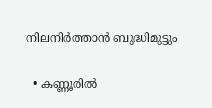നിലനിർത്താൻ ബുദ്ധിമുട്ടും

  • കണ്ണൂരിൽ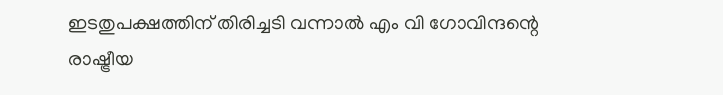ഇടതുപക്ഷത്തിന് തിരിച്ചടി വന്നാൽ എം വി ഗോവിന്ദന്റെ രാഷ്ട്രീയ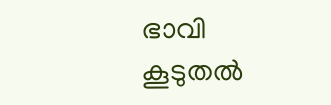ഭാവി കൂടുതൽ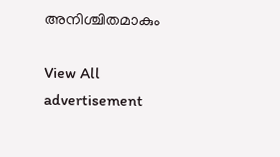അനിശ്ചിതമാകും

View All
advertisement